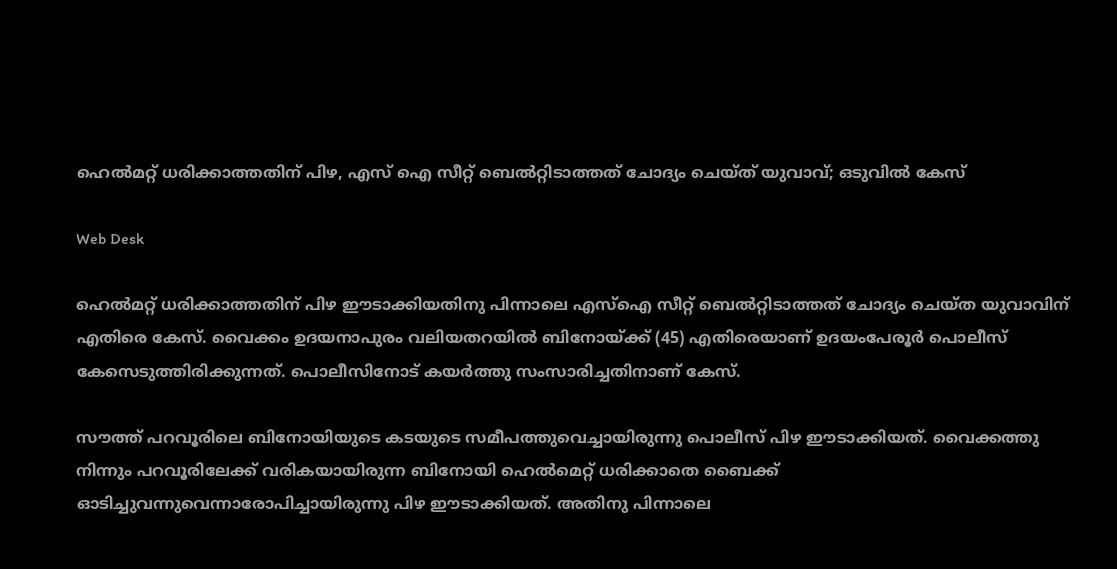ഹെൽമറ്റ് ധരിക്കാത്തതിന് പിഴ, എസ്‌ ഐ സീറ്റ് ബെല്‍റ്റിടാത്തത് ചോദ്യം ചെയ്ത് യുവാവ്; ഒടുവിൽ കേസ്

Web Desk

ഹെല്‍മറ്റ് ധരിക്കാത്തതിന് പിഴ ഈടാക്കിയതിനു പിന്നാലെ എസ്‌ഐ സീറ്റ് ബെല്‍റ്റിടാത്തത് ചോദ്യം ചെയ്ത യുവാവിന് എതിരെ കേസ്. വൈക്കം ഉദയനാപുരം വലിയതറയില്‍ ബിനോയ്ക്ക് (45) എതിരെയാണ് ഉദയംപേരൂര്‍ പൊലീസ് കേസെടുത്തിരിക്കുന്നത്. പൊലീസിനോട് കയര്‍ത്തു സംസാരിച്ചതിനാണ് കേസ്.

സൗത്ത് പറവൂരിലെ ബിനോയിയുടെ കടയുടെ സമീപത്തുവെച്ചായിരുന്നു പൊലീസ് പിഴ ഈടാക്കിയത്. വൈക്കത്തു നിന്നും പറവൂരിലേക്ക് വരികയായിരുന്ന ബിനോയി ഹെല്‍മെറ്റ് ധരിക്കാതെ ബൈക്ക് ഓടിച്ചുവന്നുവെന്നാരോപിച്ചായിരുന്നു പിഴ ഈടാക്കിയത്. അതിനു പിന്നാലെ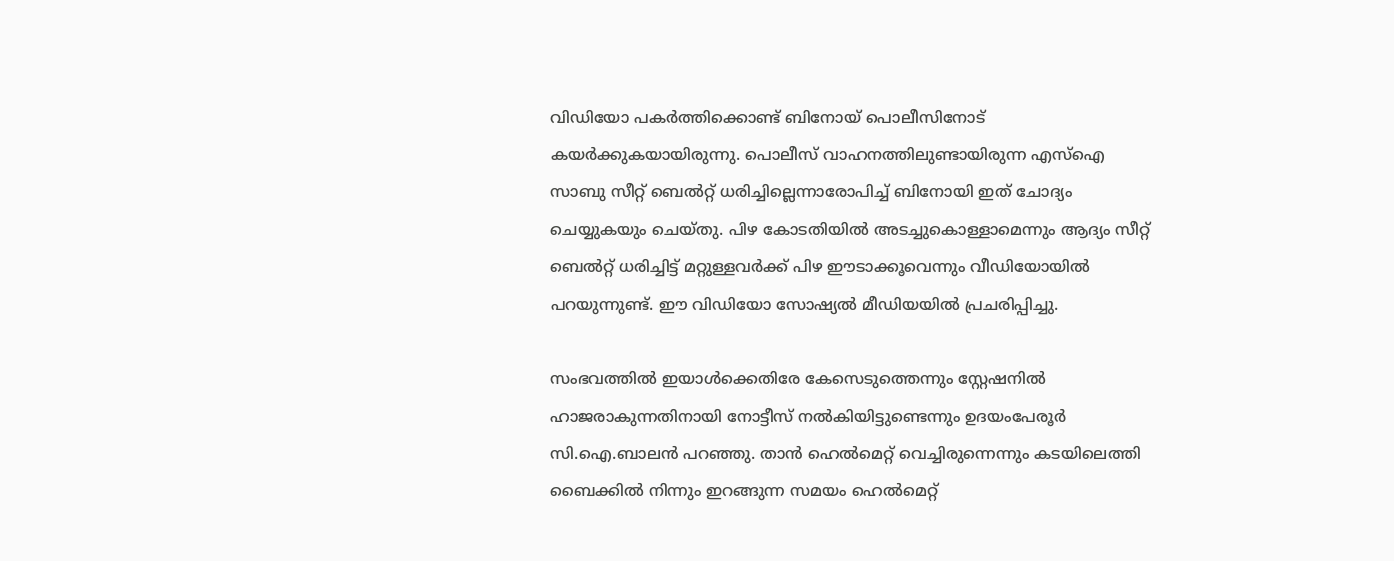വിഡിയോ പകര്‍ത്തിക്കൊണ്ട് ബിനോയ് പൊലീസിനോട് കയര്‍ക്കുകയായിരുന്നു. പൊലീസ് വാഹനത്തിലുണ്ടായിരുന്ന എസ്‌ഐ സാബു സീറ്റ് ബെല്‍റ്റ് ധരിച്ചില്ലെന്നാരോപിച്ച്‌ ബിനോയി ഇത് ചോദ്യം ചെയ്യുകയും ചെയ്തു. പിഴ കോടതിയില്‍ അടച്ചുകൊള്ളാമെന്നും ആദ്യം സീറ്റ് ബെല്‍റ്റ് ധരിച്ചിട്ട് മറ്റുള്ളവര്‍ക്ക് പിഴ ഈടാക്കൂവെന്നും വീഡിയോയില്‍ പറയുന്നുണ്ട്. ഈ വിഡിയോ സോഷ്യല്‍ മീഡിയയില്‍ പ്രചരിപ്പിച്ചു.

സംഭവത്തില്‍ ഇയാള്‍ക്കെതിരേ കേസെടുത്തെന്നും സ്റ്റേഷനില്‍ ഹാജരാകുന്നതിനായി നോട്ടീസ് നല്‍കിയിട്ടുണ്ടെന്നും ഉദയംപേരൂര്‍ സി.ഐ.ബാലന്‍ പറഞ്ഞു. താന്‍ ഹെല്‍മെറ്റ് വെച്ചിരുന്നെന്നും കടയിലെത്തി ബൈക്കില്‍ നിന്നും ഇറങ്ങുന്ന സമയം ഹെല്‍മെറ്റ്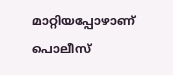മാറ്റിയപ്പോഴാണ് പൊലീസ്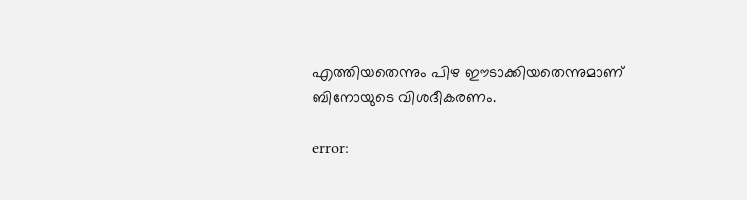എത്തിയതെന്നും പിഴ ഈടാക്കിയതെന്നുമാണ് ബിനോയുടെ വിശദീകരണം.

error: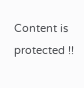Content is protected !!